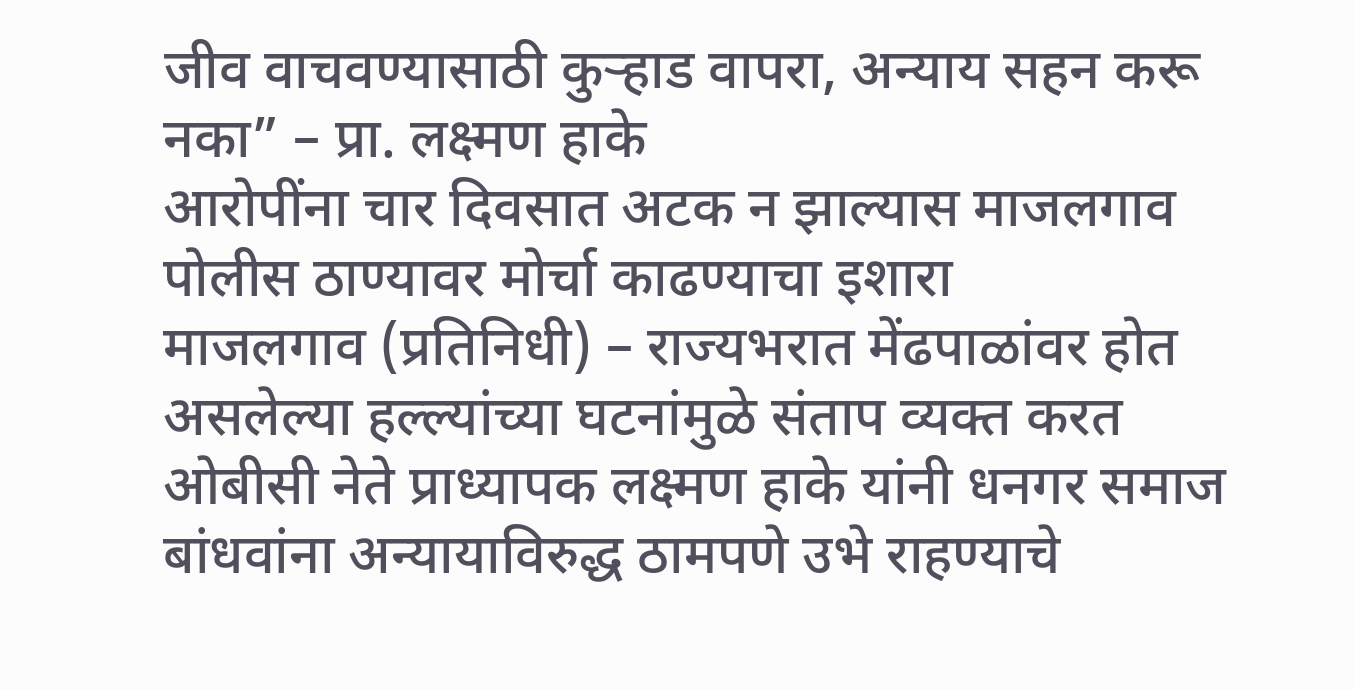जीव वाचवण्यासाठी कुऱ्हाड वापरा, अन्याय सहन करू नका” – प्रा. लक्ष्मण हाके
आरोपींना चार दिवसात अटक न झाल्यास माजलगाव पोलीस ठाण्यावर मोर्चा काढण्याचा इशारा
माजलगाव (प्रतिनिधी) – राज्यभरात मेंढपाळांवर होत असलेल्या हल्ल्यांच्या घटनांमुळे संताप व्यक्त करत ओबीसी नेते प्राध्यापक लक्ष्मण हाके यांनी धनगर समाज बांधवांना अन्यायाविरुद्ध ठामपणे उभे राहण्याचे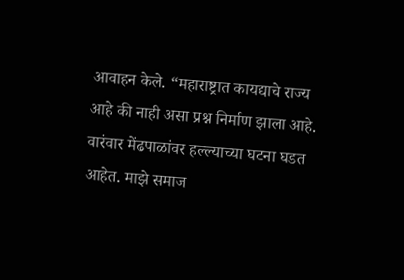आवाहन केले. “महाराष्ट्रात कायद्याचे राज्य आहे की नाही असा प्रश्न निर्माण झाला आहे. वारंवार मेंढपाळांवर हल्ल्याच्या घटना घडत आहेत. माझे समाज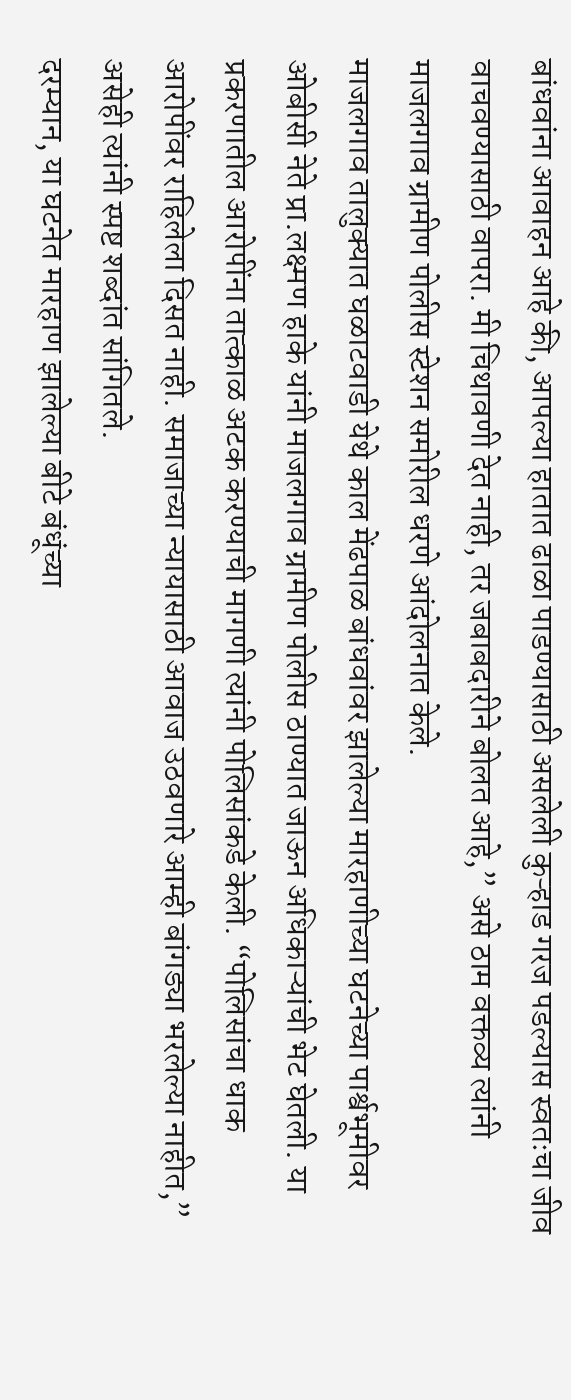बांधवांना आवाहन आहे की, आपल्या हातात ढाळा पाडण्यासाठी असलेली कुऱ्हाड गरज पडल्यास स्वतःचा जीव वाचवण्यासाठी वापरा. मी चिथावणी देत नाही, तर जबाबदारीने बोलत आहे,” असे ठाम वक्तव्य त्यांनी माजलगाव ग्रामीण पोलीस स्टेशन समोरील धरणे आंदोलनात केले.
माजलगाव तालुक्यात घळाटवाडी येथे काल मेंढपाळ बांधवांवर झालेल्या मारहाणीच्या घटनेच्या पार्श्वभूमीवर ओबीसी नेते प्रा.लक्ष्मण हाके यांनी माजलगाव ग्रामीण पोलीस ठाण्यात जाऊन अधिकाऱ्यांची भेट घेतली. या प्रकरणातील आरोपींना तात्काळ अटक करण्याची मागणी त्यांनी पोलिसांकडे केली. “पोलिसांचा धाक आरोपींवर राहिलेला दिसत नाही. समाजाच्या न्यायासाठी आवाज उठवणारे आम्ही बांगड्या भरलेल्या नाहीत,” असेही त्यांनी स्पष्ट शब्दांत सांगितले.
दरम्यान, या घटनेत मारहाण झालेल्या बीटे बंधूंच्या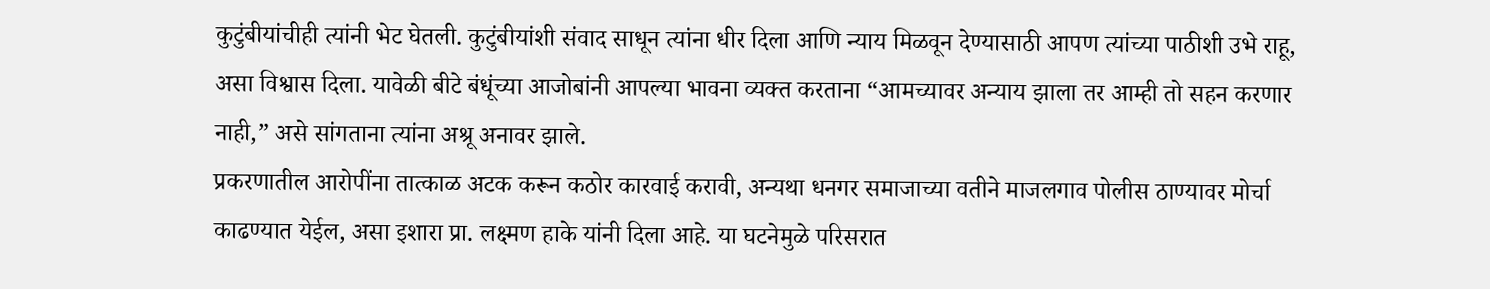कुटुंबीयांचीही त्यांनी भेट घेतली. कुटुंबीयांशी संवाद साधून त्यांना धीर दिला आणि न्याय मिळवून देण्यासाठी आपण त्यांच्या पाठीशी उभे राहू, असा विश्वास दिला. यावेळी बीटे बंधूंच्या आजोबांनी आपल्या भावना व्यक्त करताना “आमच्यावर अन्याय झाला तर आम्ही तो सहन करणार नाही,” असे सांगताना त्यांना अश्रू अनावर झाले.
प्रकरणातील आरोपींना तात्काळ अटक करून कठोर कारवाई करावी, अन्यथा धनगर समाजाच्या वतीने माजलगाव पोलीस ठाण्यावर मोर्चा काढण्यात येईल, असा इशारा प्रा. लक्ष्मण हाके यांनी दिला आहे. या घटनेमुळे परिसरात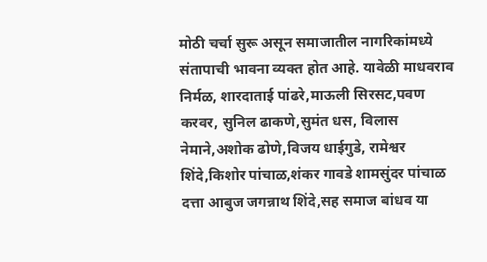मोठी चर्चा सुरू असून समाजातील नागरिकांमध्ये संतापाची भावना व्यक्त होत आहे. यावेळी माधवराव निर्मळ, शारदाताई पांढरे,माऊली सिरसट,पवण करवर, सुनिल ढाकणे,सुमंत धस, विलास नेमाने,अशोक ढोणे,विजय धाईगुडे, रामेश्वर शिंदे,किशोर पांचाळ,शंकर गावडे शामसुंदर पांचाळ दत्ता आबुज जगन्नाथ शिंदे,सह समाज बांधव या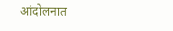आंदोलनात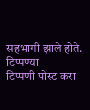सहभागी झाले होते.
टिप्पण्या
टिप्पणी पोस्ट करा